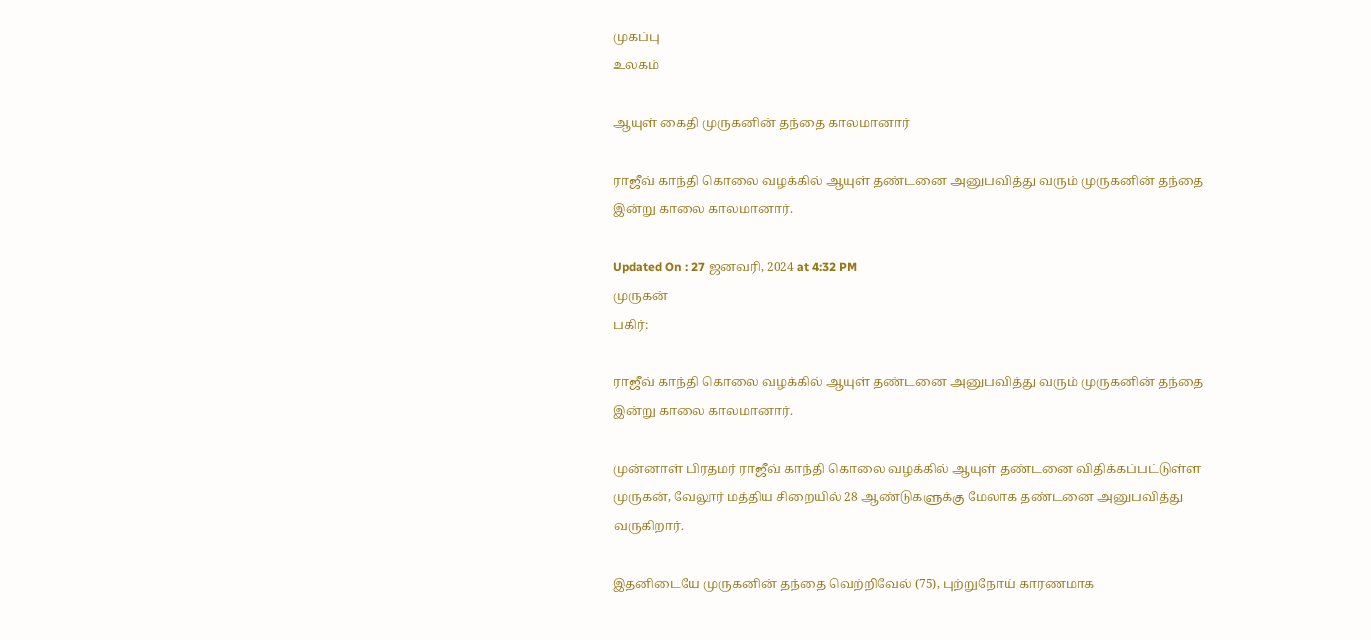முகப்பு
உலகம்

ஆயுள் கைதி முருகனின் தந்தை காலமானார்

ராஜீவ் காந்தி கொலை வழக்கில் ஆயுள் தண்டனை அனுபவித்து வரும் முருகனின் தந்தை இன்று காலை காலமானார்.

Updated On : 27 ஜனவரி, 2024 at 4:32 PM
முருகன்
பகிர்:

ராஜீவ் காந்தி கொலை வழக்கில் ஆயுள் தண்டனை அனுபவித்து வரும் முருகனின் தந்தை இன்று காலை காலமானார்.

முன்னாள் பிரதமர் ராஜீவ் காந்தி கொலை வழக்கில் ஆயுள் தண்டனை விதிக்கப்பட்டுள்ள முருகன், வேலூர் மத்திய சிறையில் 28 ஆண்டுகளுக்கு மேலாக தண்டனை அனுபவித்து வருகிறார்.

இதனிடையே முருகனின் தந்தை வெற்றிவேல் (75), புற்றுநோய் காரணமாக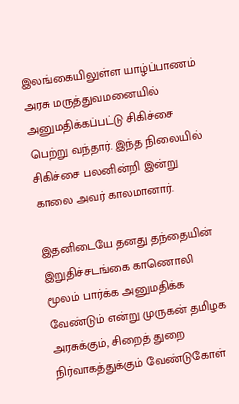இலங்கையிலுள்ள யாழ்ப்பாணம் அரசு மருத்துவமனையில் அனுமதிக்கப்பட்டு சிகிச்சை பெற்று வந்தார். இந்த நிலையில் சிகிச்சை பலனின்றி இன்று காலை அவர் காலமானார்.

இதனிடையே தனது தந்தையின் இறுதிச்சடங்கை காணொலி மூலம் பார்க்க அனுமதிக்க வேண்டும் என்று முருகன் தமிழக அரசுக்கும், சிறைத் துறை நிர்வாகத்துக்கும் வேண்டுகோள்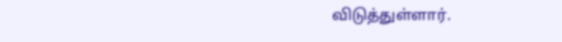விடுத்துள்ளார்.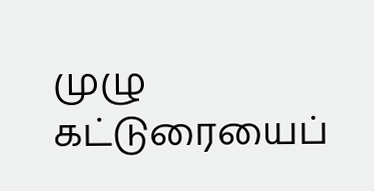முழு கட்டுரையைப்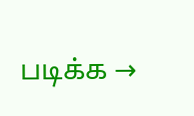படிக்க →